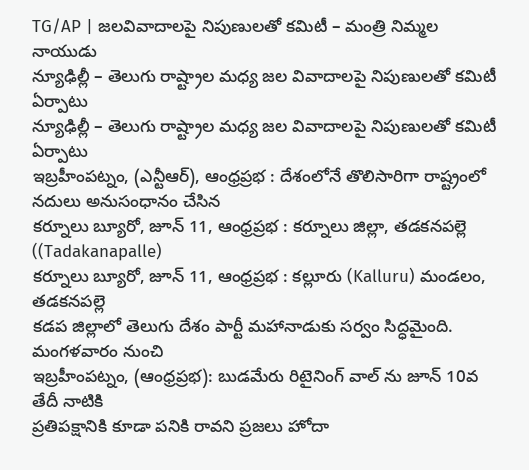TG/AP | జలవివాదాలపై నిపుణులతో కమిటీ – మంత్రి నిమ్మల నాయుడు
న్యూఢిల్లీ – తెలుగు రాష్ట్రాల మధ్య జల వివాదాలపై నిపుణులతో కమిటీ ఏర్పాటు
న్యూఢిల్లీ – తెలుగు రాష్ట్రాల మధ్య జల వివాదాలపై నిపుణులతో కమిటీ ఏర్పాటు
ఇబ్రహీంపట్నం, (ఎన్టీఆర్), ఆంధ్రప్రభ : దేశంలోనే తొలిసారిగా రాష్ట్రంలో నదులు అనుసంధానం చేసిన
కర్నూలు బ్యూరో, జూన్ 11, ఆంధ్రప్రభ : కర్నూలు జిల్లా, తడకనపల్లె ((Tadakanapalle)
కర్నూలు బ్యూరో, జూన్ 11, ఆంధ్రప్రభ : కల్లూరు (Kalluru) మండలం, తడకనపల్లె
కడప జిల్లాలో తెలుగు దేశం పార్టీ మహానాడుకు సర్వం సిద్ధమైంది. మంగళవారం నుంచి
ఇబ్రహీంపట్నం, (ఆంధ్రప్రభ): బుడమేరు రిటైనింగ్ వాల్ ను జూన్ 10వ తేదీ నాటికి
ప్రతిపక్షానికి కూడా పనికి రావని ప్రజలు హోదా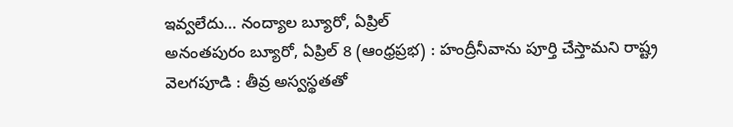ఇవ్వలేదు… నంద్యాల బ్యూరో, ఏప్రిల్
అనంతపురం బ్యూరో, ఏప్రిల్ 8 (ఆంధ్రప్రభ) : హంద్రీనీవాను పూర్తి చేస్తామని రాష్ట్ర
వెలగపూడి : తీవ్ర అస్వస్థతతో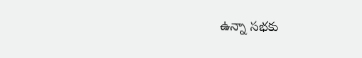ఉన్నా సభకు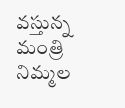వస్తున్న మంత్రి నిమ్మల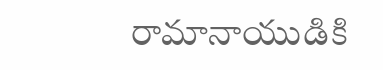రామానాయుడికి